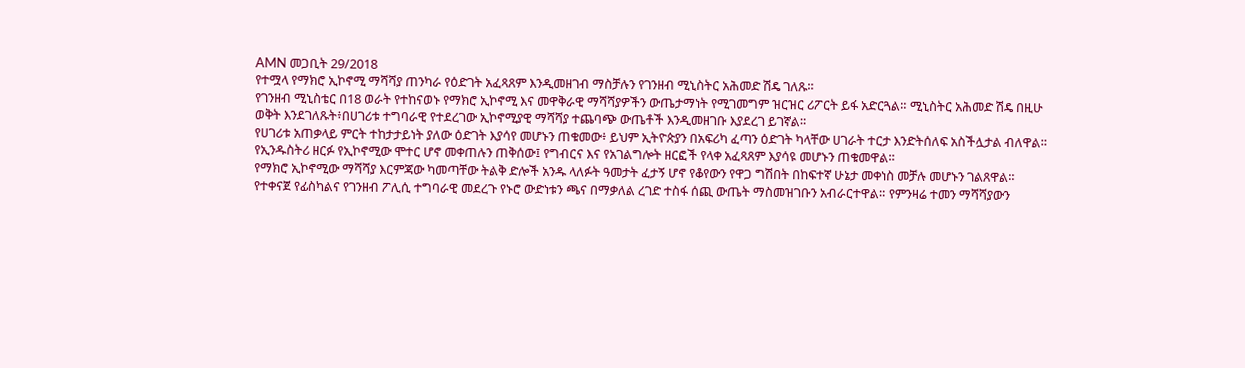AMN መጋቢት 29/2018
የተሟላ የማክሮ ኢኮኖሚ ማሻሻያ ጠንካራ የዕድገት አፈጻጸም እንዲመዘገብ ማስቻሉን የገንዘብ ሚኒስትር አሕመድ ሽዴ ገለጹ።
የገንዘብ ሚኒስቴር በ18 ወራት የተከናወኑ የማክሮ ኢኮኖሚ እና መዋቅራዊ ማሻሻያዎችን ውጤታማነት የሚገመግም ዝርዝር ሪፖርት ይፋ አድርጓል። ሚኒስትር አሕመድ ሽዴ በዚሁ ወቅት እንደገለጹት፥በሀገሪቱ ተግባራዊ የተደረገው ኢኮኖሚያዊ ማሻሻያ ተጨባጭ ውጤቶች እንዲመዘገቡ እያደረገ ይገኛል።
የሀገሪቱ አጠቃላይ ምርት ተከታታይነት ያለው ዕድገት እያሳየ መሆኑን ጠቁመው፥ ይህም ኢትዮጵያን በአፍሪካ ፈጣን ዕድገት ካላቸው ሀገራት ተርታ እንድትሰለፍ አስችሏታል ብለዋል። የኢንዱስትሪ ዘርፉ የኢኮኖሚው ሞተር ሆኖ መቀጠሉን ጠቅሰው፤ የግብርና እና የአገልግሎት ዘርፎች የላቀ አፈጻጸም እያሳዩ መሆኑን ጠቁመዋል።
የማክሮ ኢኮኖሚው ማሻሻያ እርምጃው ካመጣቸው ትልቅ ድሎች አንዱ ላለፉት ዓመታት ፈታኝ ሆኖ የቆየውን የዋጋ ግሽበት በከፍተኛ ሁኔታ መቀነስ መቻሉ መሆኑን ገልጸዋል።
የተቀናጀ የፊስካልና የገንዘብ ፖሊሲ ተግባራዊ መደረጉ የኑሮ ውድነቱን ጫና በማቃለል ረገድ ተስፋ ሰጪ ውጤት ማስመዝገቡን አብራርተዋል። የምንዛሬ ተመን ማሻሻያውን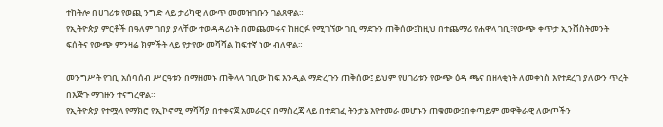ተከትሎ በሀገሪቱ የወጪ ንግድ ላይ ታሪካዊ ለውጥ መመዝገቡን ገልጸዋል።
የኢትዮጵያ ምርቶች በዓለም ገበያ ያላቸው ተወዳዳሪነት በመጨመሩና ከዘርፉ የሚገኘው ገቢ ማደጉን ጠቅሰው፤ከዚህ በተጨማሪ የሐዋላ ገቢ፣የውጭ ቀጥታ ኢንቨስትመንት ፍሰትና የውጭ ምንዛሬ ክምችት ላይ የታየው መሻሻል ከፍተኛ ነው ብለዋል።

መንግሥት የገቢ አሰባሰብ ሥርዓቱን በማዘመኑ ጠቅላላ ገቢው ከፍ እንዲል ማድረጉን ጠቅሰው፤ ይህም የሀገሪቱን የውጭ ዕዳ ጫና በዘላቂነት ለመቀነስ እየተደረገ ያለውን ጥረት በእጅጉ ማገዙን ተናግረዋል።
የኢትዮጵያ የተሟላ የማክሮ የኢኮኖሚ ማሻሻያ በተቀናጀ አመራርና በማስረጃ ላይ በተደገፈ ትንታኔ እየተመራ መሆኑን ጠቁመው፤በቀጣይም መዋቅራዊ ለውጦችን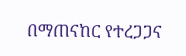በማጠናከር የተረጋጋና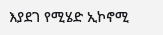እያደገ የሚሄድ ኢኮኖሚ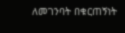ለመገንባት በቁርጠኝነት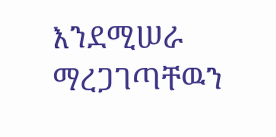እንደሚሠራ ማረጋገጣቸዉን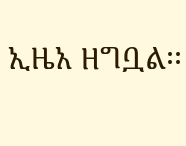ኢዜአ ዘግቧል፡፡